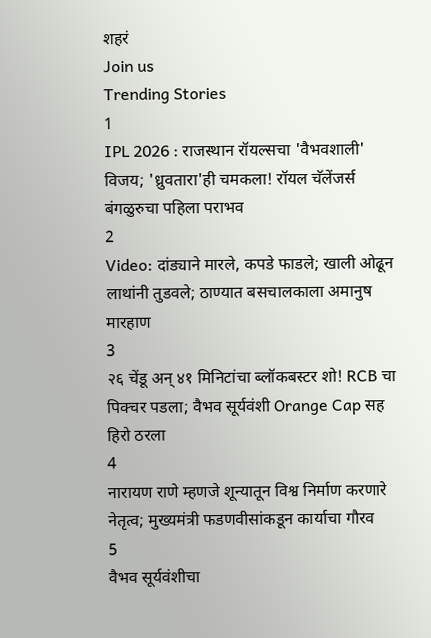शहरं
Join us
Trending Stories
1
IPL 2026 : राजस्थान रॉयल्सचा 'वैभवशाली' विजय; 'ध्रुवतारा'ही चमकला! रॉयल चॅलेंजर्स बंगळुरुचा पहिला पराभव
2
Video: दांड्याने मारले, कपडे फाडले; खाली ओढून लाथांनी तुडवले; ठाण्यात बसचालकाला अमानुष मारहाण
3
२६ चेंडू अन् ४१ मिनिटांचा ब्लॉकबस्टर शो! RCB चा पिक्चर पडला; वैभव सूर्यवंशी Orange Cap सह हिरो ठरला
4
नारायण राणे म्हणजे शून्यातून विश्व निर्माण करणारे नेतृत्व; मुख्यमंत्री फडणवीसांकडून कार्याचा गौरव
5
वैभव सूर्यवंशीचा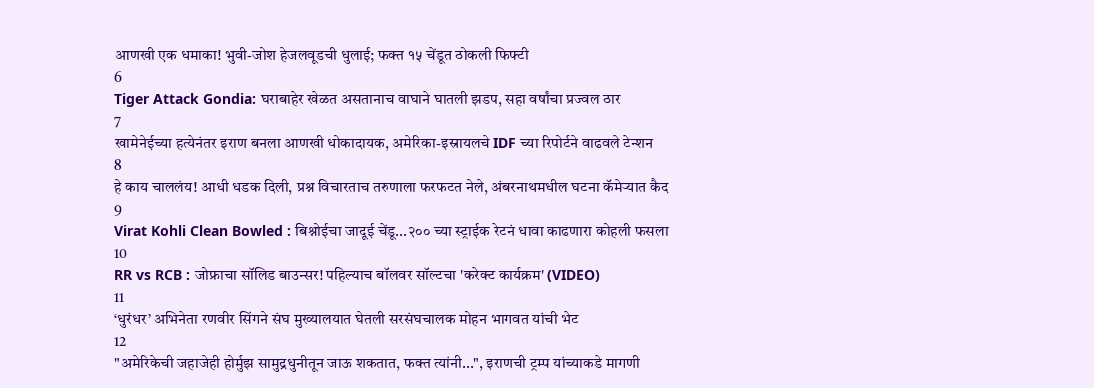आणखी एक धमाका! भुवी-जोश हेजलवूडची धुलाई; फक्त १५ चेंडूत ठोकली फिफ्टी
6
Tiger Attack Gondia: घराबाहेर खेळत असतानाच वाघाने घातली झडप, सहा वर्षांचा प्रज्वल ठार
7
खामेनेईच्या हत्येनंतर इराण बनला आणखी धोकादायक, अमेरिका-इस्रायलचे IDF च्या रिपोर्टने वाढवले टेन्शन
8
हे काय चाललंय! आधी धडक दिली, प्रश्न विचारताच तरुणाला फरफटत नेले, अंबरनाथमधील घटना कॅमेऱ्यात कैद
9
Virat Kohli Clean Bowled : बिश्नोईचा जादूई चेंडू...२०० च्या स्ट्राईक रेटनं धावा काढणारा कोहली फसला
10
RR vs RCB : जोफ्राचा सॉलिड बाउन्सर! पहिल्याच बॉलवर सॉल्टचा 'करेक्ट कार्यक्रम' (VIDEO)
11
‘धुरंधर’ अभिनेता रणवीर सिंगने संघ मुख्यालयात घेतली सरसंघचालक मोहन भागवत यांची भेट
12
"अमेरिकेची जहाजेही होर्मुझ सामुद्रधुनीतून जाऊ शकतात, फक्त त्यांनी...", इराणची ट्रम्प यांच्याकडे मागणी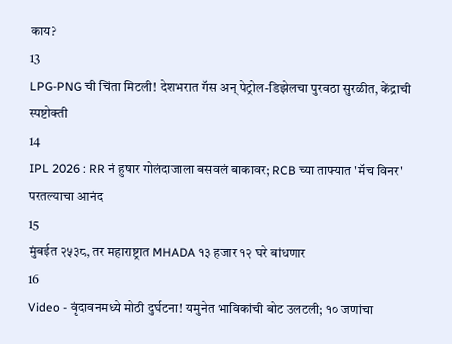काय?
13
LPG-PNG ची चिंता मिटली! देशभरात गॅस अन् पेट्रोल-डिझेलचा पुरवठा सुरळीत, केंद्राची स्पष्टोक्ती
14
IPL 2026 : RR नं हुषार गोलंदाजाला बसवलं बाकावर; RCB च्या ताफ्यात 'मॅच विनर' परतल्याचा आनंद
15
मुंबईत २५३८, तर महाराष्ट्रात MHADA १३ हजार १२ घरे बांधणार
16
Video - वृंदावनमध्ये मोठी दुर्घटना! यमुनेत भाविकांची बोट उलटली; १० जणांचा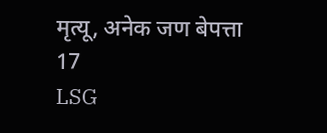मृत्यू, अनेक जण बेपत्ता
17
LSG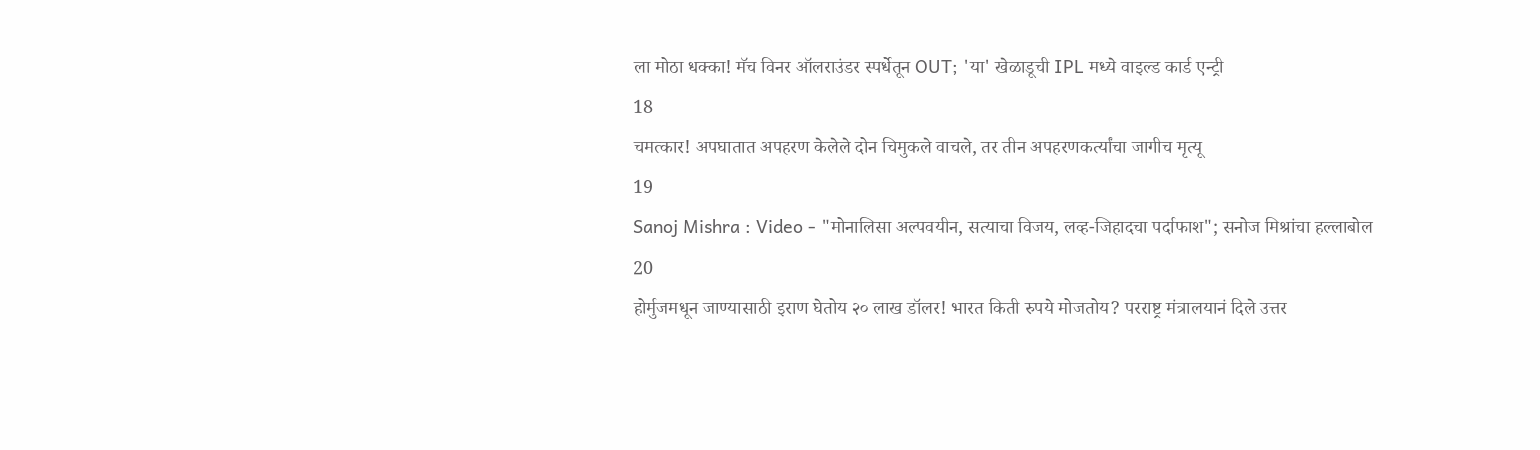ला मोठा धक्का! मॅच विनर ऑलराउंडर स्पर्धेतून OUT; 'या' खेळाडूची IPL मध्ये वाइल्ड कार्ड एन्ट्री
18
चमत्कार! अपघातात अपहरण केलेले दोन चिमुकले वाचले, तर तीन अपहरणकर्त्यांचा जागीच मृत्यू
19
Sanoj Mishra : Video - "मोनालिसा अल्पवयीन, सत्याचा विजय, लव्ह-जिहादचा पर्दाफाश"; सनोज मिश्रांचा हल्लाबोल
20
होर्मुजमधून जाण्यासाठी इराण घेतोय २० लाख डॉलर! भारत किती रुपये मोजतोय? परराष्ट्र मंत्रालयानं दिले उत्तर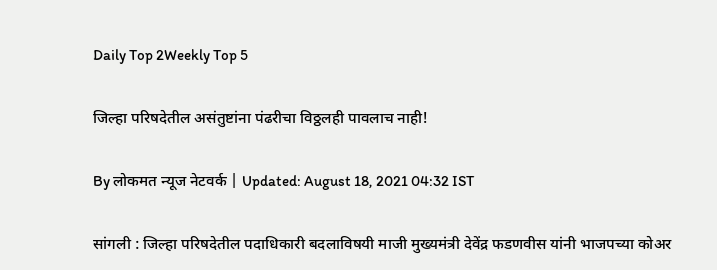Daily Top 2Weekly Top 5

जिल्हा परिषदेतील असंतुष्टांना पंढरीचा विठ्ठलही पावलाच नाही!

By लोकमत न्यूज नेटवर्क | Updated: August 18, 2021 04:32 IST

सांगली : जिल्हा परिषदेतील पदाधिकारी बदलाविषयी माजी मुख्यमंत्री देवेंद्र फडणवीस यांनी भाजपच्या कोअर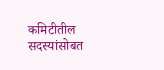कमिटीतील सदस्यांसोबत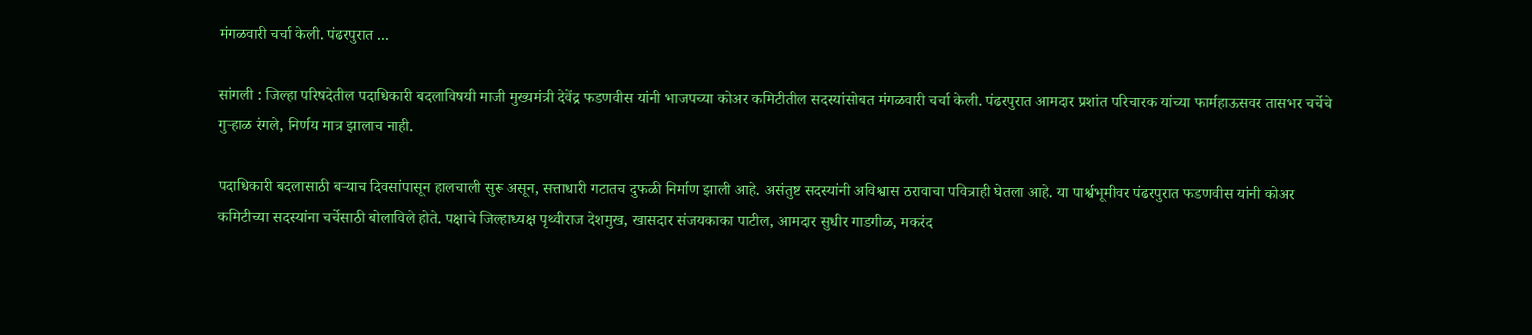मंगळवारी चर्चा केली. पंढरपुरात ...

सांगली : जिल्हा परिषदेतील पदाधिकारी बदलाविषयी माजी मुख्यमंत्री देवेंद्र फडणवीस यांनी भाजपच्या कोअर कमिटीतील सदस्यांसोबत मंगळवारी चर्चा केली. पंढरपुरात आमदार प्रशांत परिचारक यांच्या फार्महाऊसवर तासभर चर्चेचे गुऱ्हाळ रंगले, निर्णय मात्र झालाच नाही.

पदाधिकारी बदलासाठी बऱ्याच दिवसांपासून हालचाली सुरू असून, सत्ताधारी गटातच दुफळी निर्माण झाली आहे. असंतुष्ट सदस्यांनी अविश्वास ठरावाचा पवित्राही घेतला आहे. या पार्श्वभूमीवर पंढरपुरात फडणवीस यांनी कोअर कमिटीच्या सदस्यांना चर्चेसाठी बोलाविले होते. पक्षाचे जिल्हाध्यक्ष पृथ्वीराज देशमुख, खासदार संजयकाका पाटील, आमदार सुधीर गाडगीळ, मकरंद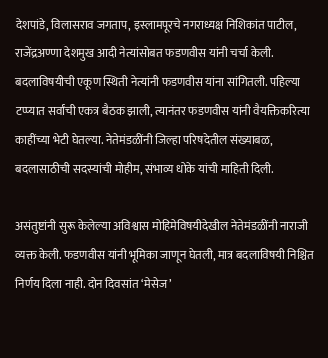देशपांडे, विलासराव जगताप, इस्लामपूरचे नगराध्यक्ष निशिकांत पाटील, राजेंद्रअण्णा देशमुख आदी नेत्यांसोबत फडणवीस यांनी चर्चा केली. बदलाविषयीची एकूण स्थिती नेत्यांनी फडणवीस यांना सांगितली. पहिल्या टप्प्यात सर्वांची एकत्र बैठक झाली, त्यानंतर फडणवीस यांनी वैयक्तिकरित्या काहींच्या भेटी घेतल्या. नेतेमंडळींनी जिल्हा परिषदेतील संख्याबळ, बदलासाठीची सदस्यांची मोहीम, संभाव्य धोके यांची माहिती दिली.

असंतुष्टांनी सुरू केलेल्या अविश्वास मोहिमेविषयीदेखील नेतेमंडळींनी नाराजी व्यक्त केली. फडणवीस यांनी भूमिका जाणून घेतली, मात्र बदलाविषयी निश्चित निर्णय दिला नाही. दोन दिवसांत ‘मेसेज’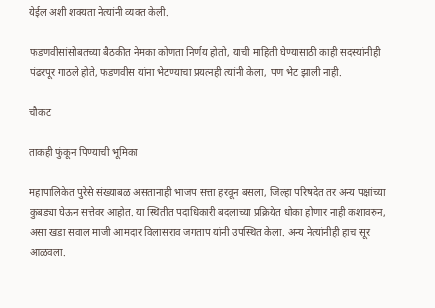येईल अशी शक्यता नेत्यांनी व्यक्त केली.

फडणवीसांसोबतच्या बैठकीत नेमका कोणता निर्णय होतो, याची माहिती घेण्यासाठी काही सदस्यांनीही पंढरपूर गाठले होते, फडणवीस यांना भेटण्याचा प्रयत्नही त्यांनी केला, पण भेट झाली नाही.

चौकट

ताकही फुंकून पिण्याची भूमिका

महापालिकेत पुरेसे संख्याबळ असतानाही भाजप सत्ता हरवून बसला, जिल्हा परिषदेत तर अन्य पक्षांच्या कुबड्या घेऊन सत्तेवर आहोत. या स्थितीत पदाधिकारी बदलाच्या प्रक्रियेत धोका होणार नाही कशावरुन, असा खडा सवाल माजी आमदार विलासराव जगताप यांनी उपस्थित केला. अन्य नेत्यांनीही हाच सूर आळवला.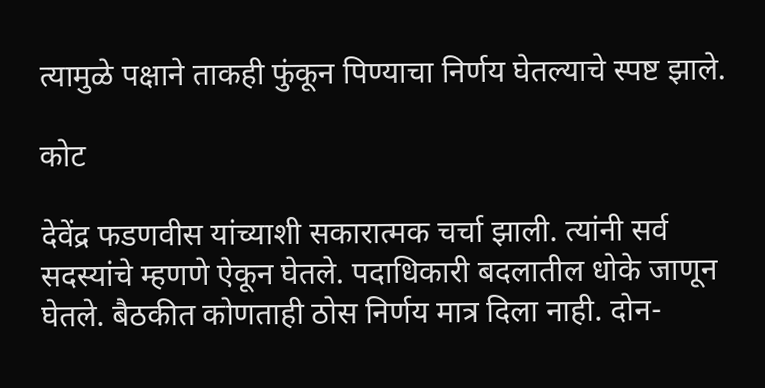त्यामुळे पक्षाने ताकही फुंकून पिण्याचा निर्णय घेतल्याचे स्पष्ट झाले.

कोट

देवेंद्र फडणवीस यांच्याशी सकारात्मक चर्चा झाली. त्यांनी सर्व सदस्यांचे म्हणणे ऐकून घेतले. पदाधिकारी बदलातील धोके जाणून घेतले. बैठकीत कोणताही ठोस निर्णय मात्र दिला नाही. दोन-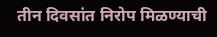तीन दिवसांत निरोप मिळण्याची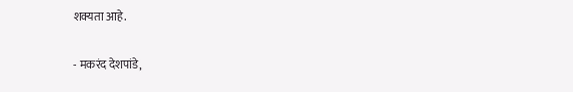शक्यता आहे.

- मकरंद देशपांडे,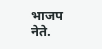भाजप नेते.